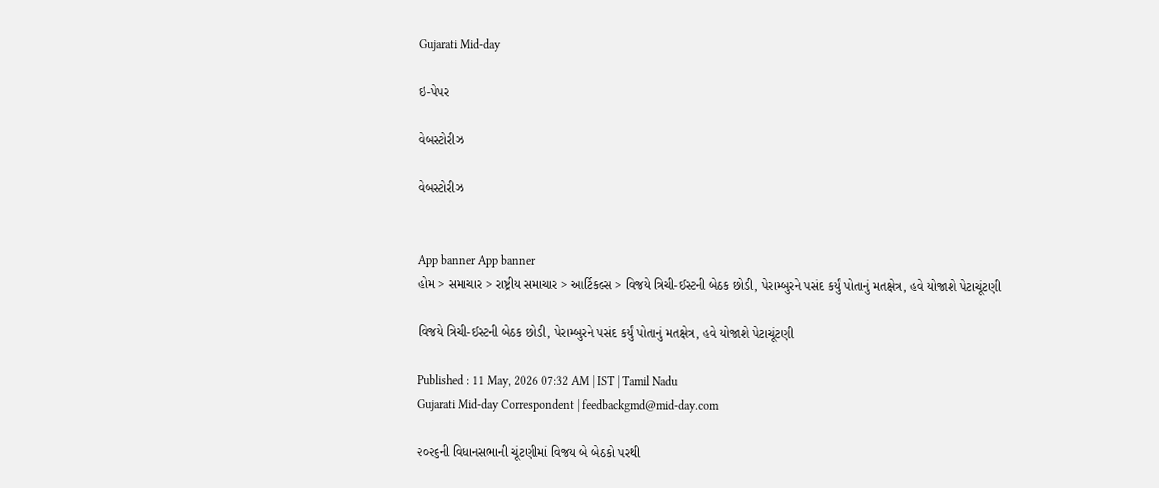Gujarati Mid-day

ઇ-પેપર

વેબસ્ટોરીઝ

વેબસ્ટોરીઝ


App banner App banner
હોમ > સમાચાર > રાષ્ટ્રીય સમાચાર > આર્ટિકલ્સ > વિજયે ત્રિચી-ઈસ્ટની બેઠક છોડી, પેરામ્બુરને પસંદ કર્યું પોતાનું મતક્ષેત્ર, હવે યોજાશે પેટાચૂંટણી

વિજયે ત્રિચી-ઈસ્ટની બેઠક છોડી, પેરામ્બુરને પસંદ કર્યું પોતાનું મતક્ષેત્ર, હવે યોજાશે પેટાચૂંટણી

Published : 11 May, 2026 07:32 AM | IST | Tamil Nadu
Gujarati Mid-day Correspondent | feedbackgmd@mid-day.com

૨૦૨૬ની વિધાનસભાની ચૂંટણીમાં વિજય બે બેઠકો પરથી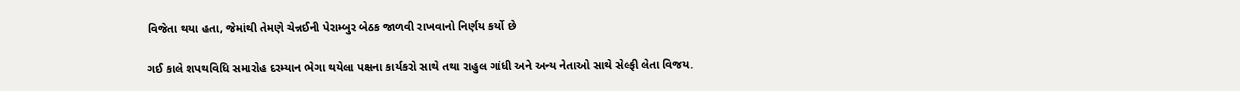વિજેતા થયા હતા, જેમાંથી તેમણે ચેન્નઈની પેરામ્બુર બેઠક જાળવી રાખવાનો નિર્ણય કર્યો છે

ગઈ કાલે શપથવિધિ સમારોહ દરમ્યાન ભેગા થયેલા પક્ષના કાર્યકરો સાથે તથા રાહુલ ગાંધી અને અન્ય નેતાઓ સાથે સેલ્ફી લેતા વિજય.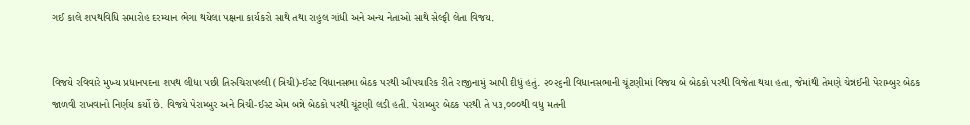ગઈ કાલે શપથવિધિ સમારોહ દરમ્યાન ભેગા થયેલા પક્ષના કાર્યકરો સાથે તથા રાહુલ ગાંધી અને અન્ય નેતાઓ સાથે સેલ્ફી લેતા વિજય.


વિજયે રવિવારે મુખ્ય પ્રધાનપદના શપથ લીધા પછી તિરુચિરાપલ્લી (ત્રિચી)-ઈસ્ટ વિધાનસભા બેઠક પરથી ઔપચારિક રીતે રાજીનામું આપી દીધું હતું. ૨૦૨૬ની વિધાનસભાની ચૂંટણીમાં વિજય બે બેઠકો પરથી વિજેતા થયા હતા, જેમાંથી તેમણે ચેન્નઈની પેરામ્બુર બેઠક જાળવી રાખવાનો નિર્ણય કર્યો છે. વિજયે પેરામ્બુર અને ત્રિચી-ઈસ્ટ એમ બન્ને બેઠકો પરથી ચૂંટણી લડી હતી. પેરામ્બુર બેઠક પરથી તે ૫૩,૦૦૦થી વધુ મતની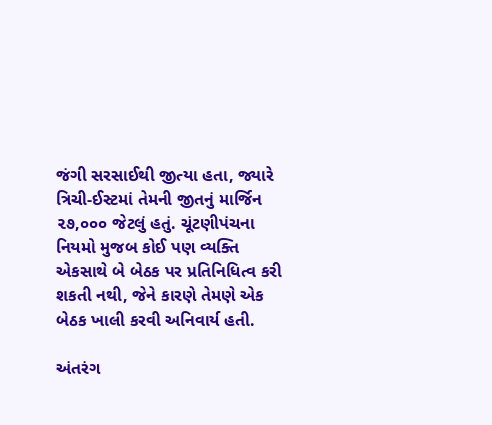જંગી સરસાઈથી જીત્યા હતા, જ્યારે ત્રિચી-ઈસ્ટમાં તેમની જીતનું માર્જિન ૨૭,૦૦૦ જેટલું હતું. ચૂંટણીપંચના નિયમો મુજબ કોઈ પણ વ્યક્તિ એકસાથે બે બેઠક પર પ્રતિનિધિત્વ કરી શકતી નથી, જેને કારણે તેમણે એક બેઠક ખાલી કરવી અનિવાર્ય હતી.

અંતરંગ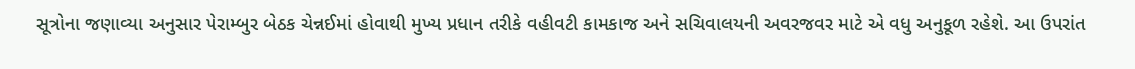સૂત્રોના જણાવ્યા અનુસાર પેરામ્બુર બેઠક ચેન્નઈમાં હોવાથી મુખ્ય પ્રધાન તરીકે વહીવટી કામકાજ અને સચિવાલયની અવરજવર માટે એ વધુ અનુકૂળ રહેશે. આ ઉપરાંત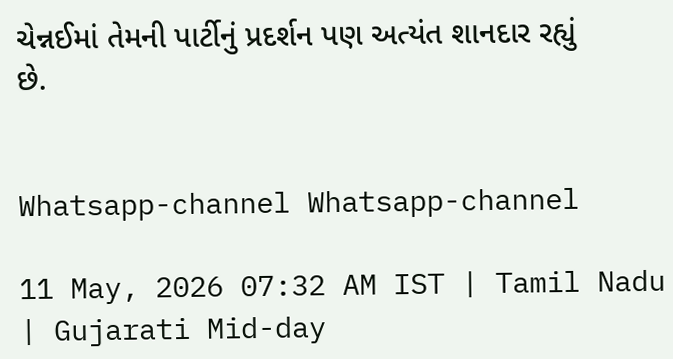ચેન્નઈમાં તેમની પાર્ટીનું પ્રદર્શન પણ અત્યંત શાનદાર રહ્યું છે.


Whatsapp-channel Whatsapp-channel

11 May, 2026 07:32 AM IST | Tamil Nadu | Gujarati Mid-day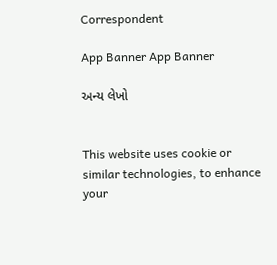Correspondent

App Banner App Banner

અન્ય લેખો


This website uses cookie or similar technologies, to enhance your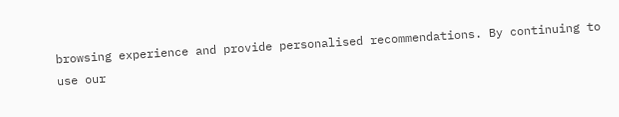browsing experience and provide personalised recommendations. By continuing to use our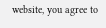website, you agree to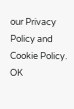our Privacy Policy and Cookie Policy. OK